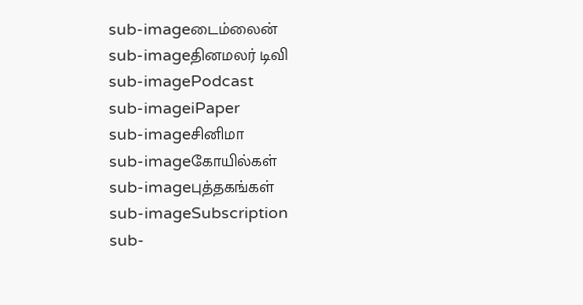sub-imageடைம்லைன்
sub-imageதினமலர் டிவி
sub-imagePodcast
sub-imageiPaper
sub-imageசினிமா
sub-imageகோயில்கள்
sub-imageபுத்தகங்கள்
sub-imageSubscription
sub-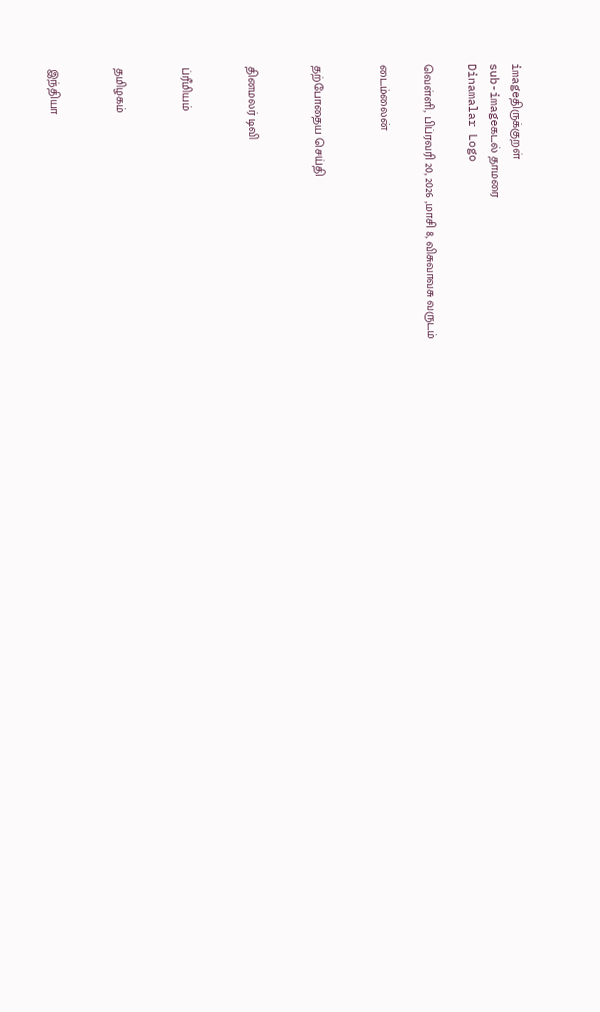imageதிருக்குறள்
sub-imageகடல் தாமரை
Dinamalar Logo

வெள்ளி, பிப்ரவரி 20, 2026 ,மாசி 8, விசுவாவசு வருடம்

டைம்லைன்


தற்போதைய செய்தி


தினமலர் டிவி


ப்ரீமியம்


தமிழகம்


இந்தியா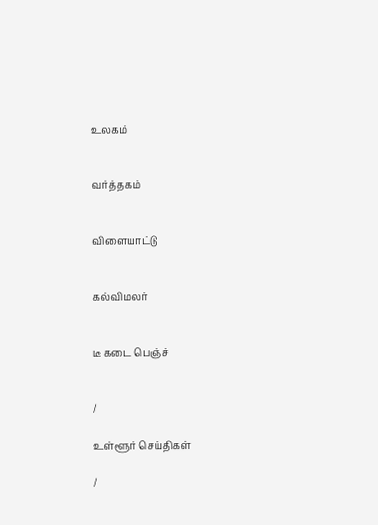உலகம்


வர்த்தகம்


விளையாட்டு


கல்விமலர்


டீ கடை பெஞ்ச்


/

உள்ளூர் செய்திகள்

/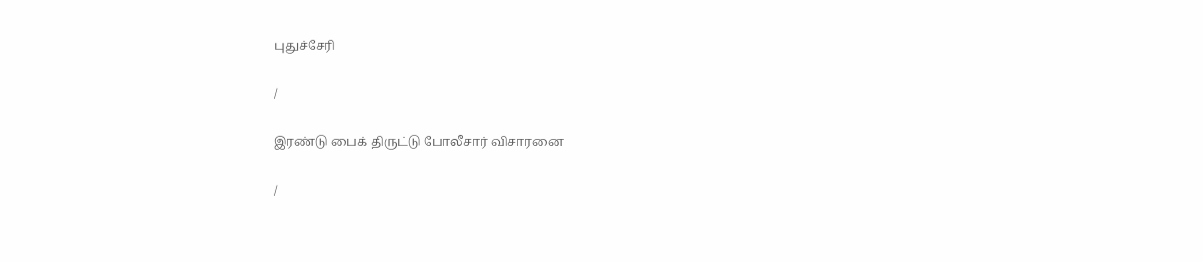புதுச்சேரி

/

இரண்டு பைக் திருட்டு போலீசார் விசாரனை

/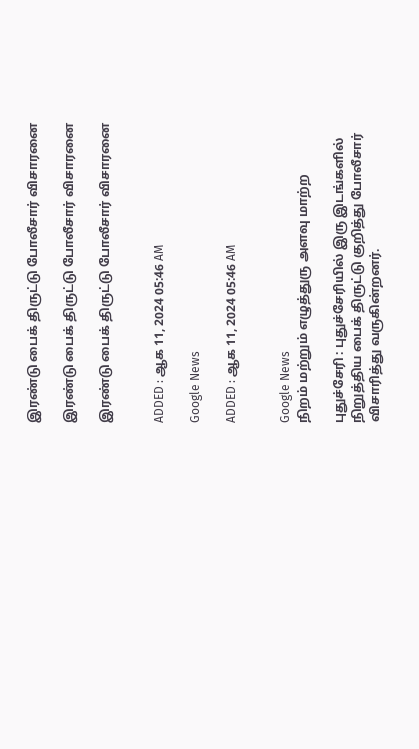இரண்டு பைக் திருட்டு போலீசார் விசாரனை

இரண்டு பைக் திருட்டு போலீசார் விசாரனை

இரண்டு பைக் திருட்டு போலீசார் விசாரனை


ADDED : ஆக 11, 2024 05:46 AM

Google News

ADDED : ஆக 11, 2024 05:46 AM


Google News
நிறம் மற்றும் எழுத்துரு அளவு மாற்ற

புதுச்சேரி : புதுச்சேரியில் இரு இடங்களில் நிறுத்திய பைக் திருட்டு குறித்து போலீசார் விசாரித்து வருகின்றனர்.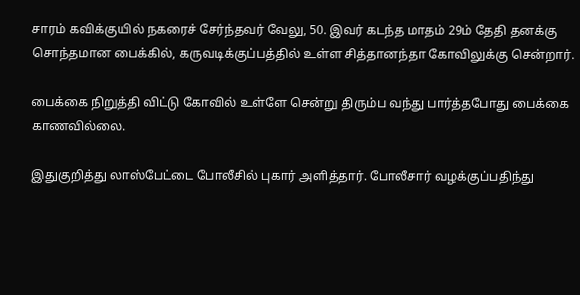சாரம் கவிக்குயில் நகரைச் சேர்ந்தவர் வேலு, 50. இவர் கடந்த மாதம் 29ம் தேதி தனக்கு சொந்தமான பைக்கில், கருவடிக்குப்பத்தில் உள்ள சித்தானந்தா கோவிலுக்கு சென்றார்.

பைக்கை நிறுத்தி விட்டு கோவில் உள்ளே சென்று திரும்ப வந்து பார்த்தபோது பைக்கை காணவில்லை.

இதுகுறித்து லாஸ்பேட்டை போலீசில் புகார் அளித்தார். போலீசார் வழக்குப்பதிந்து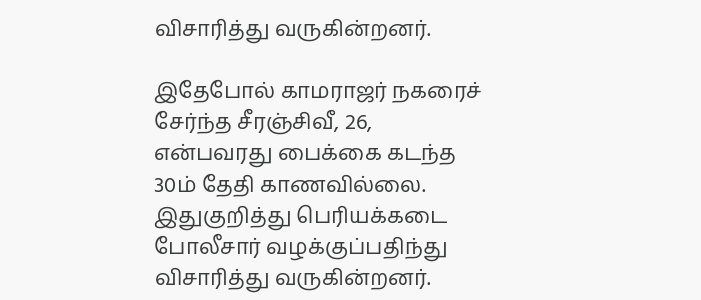விசாரித்து வருகின்றனர்.

இதேபோல் காமராஜர் நகரைச் சேர்ந்த சீரஞ்சிவீ, 26, என்பவரது பைக்கை கடந்த 30ம் தேதி காணவில்லை. இதுகுறித்து பெரியக்கடை போலீசார் வழக்குப்பதிந்து விசாரித்து வருகின்றனர்.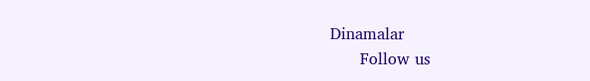Dinamalar
      Follow us